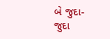બે જુદા-જુદા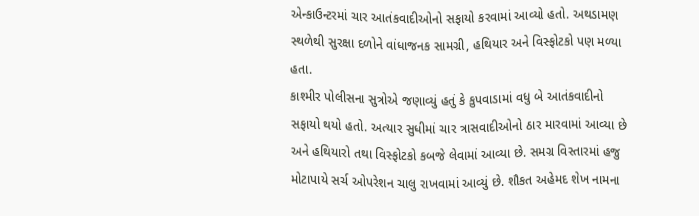એન્કાઉન્ટરમાં ચાર આતંકવાદીઓનો સફાયો કરવામાં આવ્યો હતો. અથડામણ સ્થળેથી સુરક્ષા દળોને વાંધાજનક સામગ્રી, હથિયાર અને વિસ્ફોટકો પણ મળ્યા હતા.
કાશ્મીર પોલીસના સુત્રોએ જણાવ્યું હતું કે કુપવાડામાં વધુ બે આતંકવાદીનો સફાયો થયો હતો. અત્યાર સુધીમાં ચાર ત્રાસવાદીઓનો ઠાર મારવામાં આવ્યા છે અને હથિયારો તથા વિસ્ફોટકો કબજે લેવામાં આવ્યા છે. સમગ્ર વિસ્તારમાં હજુ મોટાપાયે સર્ચ ઓપરેશન ચાલુ રાખવામાં આવ્યું છે. શૌકત અહેમદ શેખ નામના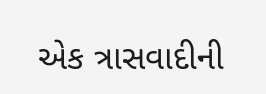એક ત્રાસવાદીની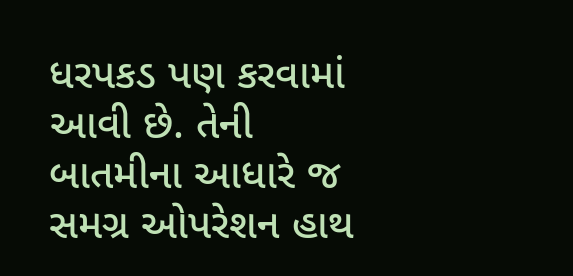ધરપકડ પણ કરવામાં આવી છે. તેની બાતમીના આધારે જ સમગ્ર ઓપરેશન હાથ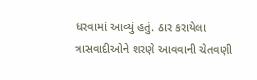ધરવામાં આવ્યું હતું. ઠાર કરાયેલા ત્રાસવાદીઓને શરણે આવવાની ચેતવણી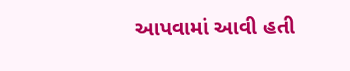આપવામાં આવી હતી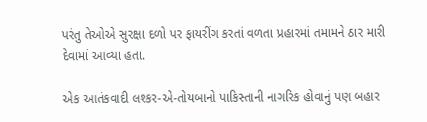પરંતુ તેઓએ સુરક્ષા દળો પર ફાયરીંગ કરતાં વળતા પ્રહારમાં તમામને ઠાર મારી દેવામાં આવ્યા હતા.

એક આતંકવાદી લશ્કર-એ-તોયબાનો પાકિસ્તાની નાગરિક હોવાનું પણ બહાર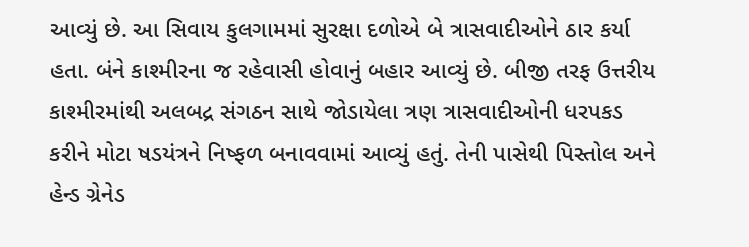આવ્યું છે. આ સિવાય કુલગામમાં સુરક્ષા દળોએ બે ત્રાસવાદીઓને ઠાર કર્યા હતા. બંને કાશ્મીરના જ રહેવાસી હોવાનું બહાર આવ્યું છે. બીજી તરફ ઉત્તરીય કાશ્મીરમાંથી અલબદ્ર સંગઠન સાથે જોડાયેલા ત્રણ ત્રાસવાદીઓની ધરપકડ કરીને મોટા ષડયંત્રને નિષ્ફળ બનાવવામાં આવ્યું હતું. તેની પાસેથી પિસ્તોલ અને હેન્ડ ગ્રેનેડ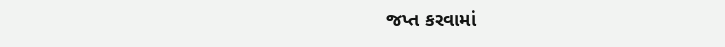જપ્ત કરવામાં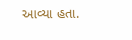આવ્યા હતા.